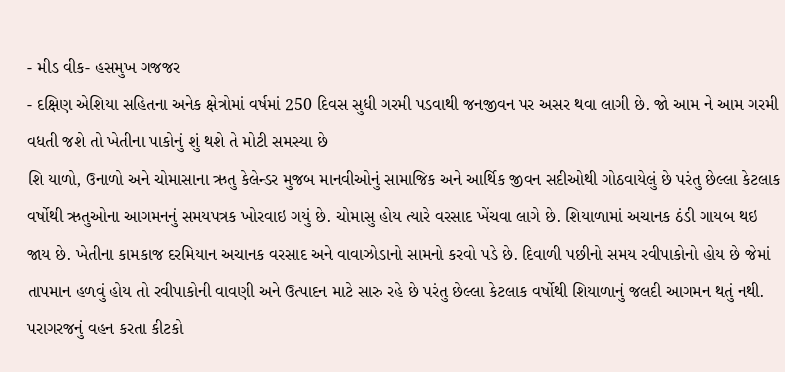- મીડ વીક- હસમુખ ગજજર
- દક્ષિણ એશિયા સહિતના અનેક ક્ષેત્રોમાં વર્ષમાં 250 દિવસ સુધી ગરમી પડવાથી જનજીવન પર અસર થવા લાગી છે. જો આમ ને આમ ગરમી વધતી જશે તો ખેતીના પાકોનું શું થશે તે મોટી સમસ્યા છે
શિ યાળો, ઉનાળો અને ચોમાસાના ઋતુ કેલેન્ડર મુજબ માનવીઓનું સામાજિક અને આર્થિક જીવન સદીઓથી ગોઠવાયેલું છે પરંતુ છેલ્લા કેટલાક વર્ષોથી ઋતુઓના આગમનનું સમયપત્રક ખોરવાઇ ગયું છે. ચોમાસુ હોય ત્યારે વરસાદ ખેંચવા લાગે છે. શિયાળામાં અચાનક ઠંડી ગાયબ થઇ જાય છે. ખેતીના કામકાજ દરમિયાન અચાનક વરસાદ અને વાવાઝોડાનો સામનો કરવો પડે છે. દિવાળી પછીનો સમય રવીપાકોનો હોય છે જેમાં તાપમાન હળવું હોય તો રવીપાકોની વાવણી અને ઉત્પાદન માટે સારુ રહે છે પરંતુ છેલ્લા કેટલાક વર્ષોથી શિયાળાનું જલદી આગમન થતું નથી. પરાગરજનું વહન કરતા કીટકો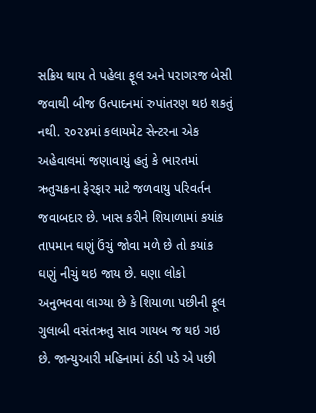સક્રિય થાય તે પહેલા ફૂલ અને પરાગરજ બેસી જવાથી બીજ ઉત્પાદનમાં રુપાંતરણ થઇ શકતું નથી. ૨૦૨૪માં કલાયમેટ સેન્ટરના એક અહેવાલમાં જણાવાયું હતું કે ભારતમાં ઋતુચક્રના ફેરફાર માટે જળવાયુ પરિવર્તન જવાબદાર છે. ખાસ કરીને શિયાળામાં કયાંક તાપમાન ઘણું ઉંચું જોવા મળે છે તો કયાંક ઘણું નીચું થઇ જાય છે. ઘણા લોકો અનુભવવા લાગ્યા છે કે શિયાળા પછીની ફૂલ ગુલાબી વસંતઋતુ સાવ ગાયબ જ થઇ ગઇ છે. જાન્યુઆરી મહિનામાં ઠંડી પડે એ પછી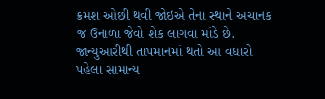ક્રમશ ઓછી થવી જોઇએ તેના સ્થાને અચાનક જ ઉનાળા જેવો શેક લાગવા માંડે છે. જાન્યુઆરીથી તાપમાનમાં થતો આ વધારો પહેલા સામાન્ય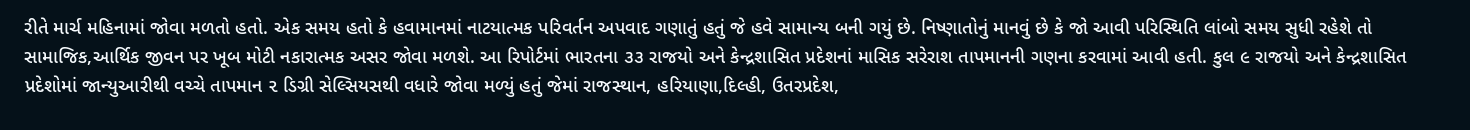રીતે માર્ચ મહિનામાં જોવા મળતો હતો. એક સમય હતો કે હવામાનમાં નાટયાત્મક પરિવર્તન અપવાદ ગણાતું હતું જે હવે સામાન્ય બની ગયું છે. નિષ્ણાતોનું માનવું છે કે જો આવી પરિસ્થિતિ લાંબો સમય સુધી રહેશે તો સામાજિક,આર્થિક જીવન પર ખૂબ મોટી નકારાત્મક અસર જોવા મળશે. આ રિપોર્ટમાં ભારતના ૩૩ રાજયો અને કેન્દ્રશાસિત પ્રદેશનાં માસિક સરેરાશ તાપમાનની ગણના કરવામાં આવી હતી. કુલ ૯ રાજયો અને કેન્દ્રશાસિત પ્રદેશોમાં જાન્યુઆરીથી વચ્ચે તાપમાન ૨ ડિગ્રી સેલ્સિયસથી વધારે જોવા મળ્યું હતું જેમાં રાજસ્થાન, હરિયાણા,દિલ્હી, ઉતરપ્રદેશ,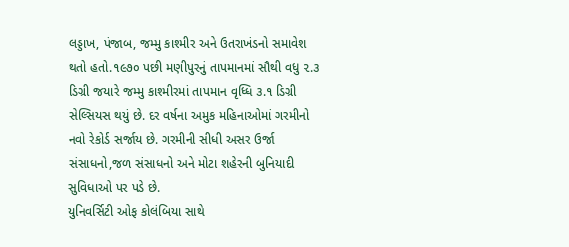લડ્ડાખ, પંજાબ, જમ્મુ કાશ્મીર અને ઉતરાખંડનો સમાવેશ થતો હતો.૧૯૭૦ પછી મણીપુરનું તાપમાનમાં સૌથી વધુ ૨.૩ ડિગ્રી જયારે જમ્મુ કાશ્મીરમાં તાપમાન વૃધ્ધિ ૩.૧ ડિગ્રી સેલ્સિયસ થયું છે. દર વર્ષના અમુક મહિનાઓમાં ગરમીનો નવો રેકોર્ડ સર્જાય છે. ગરમીની સીધી અસર ઉર્જા સંસાધનો,જળ સંસાધનો અને મોટા શહેરની બુનિયાદી સુવિધાઓ પર પડે છે.
યુનિવર્સિટી ઓફ કોલંબિયા સાથે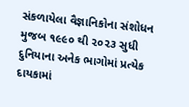સંકળાયેલા વૈજ્ઞાનિકોના સંશોધન મુજબ ૧૯૯૦ થી ૨૦૨૩ સુધી દુનિયાના અનેક ભાગોમાં પ્રત્યેક દાયકામાં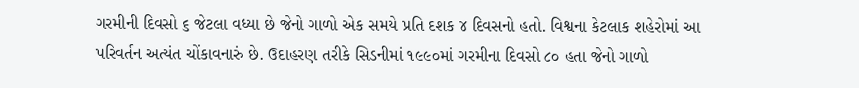ગરમીની દિવસો ૬ જેટલા વધ્યા છે જેનો ગાળો એક સમયે પ્રતિ દશક ૪ દિવસનો હતો. વિશ્વના કેટલાક શહેરોમાં આ પરિવર્તન અત્યંત ચોંકાવનારું છે. ઉદાહરણ તરીકે સિડનીમાં ૧૯૯૦માં ગરમીના દિવસો ૮૦ હતા જેનો ગાળો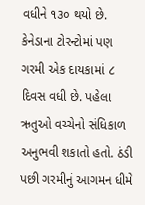વધીને ૧૩૦ થયો છે. કેનેડાના ટોરન્ટોમાં પણ ગરમી એક દાયકામાં ૮ દિવસ વધી છે. પહેલા ઋતુઓ વચ્ચેનો સંધિકાળ અનુભવી શકાતો હતો. ઠંડી પછી ગરમીનું આગમન ધીમે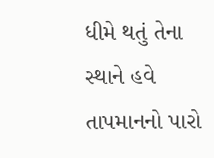ધીમે થતું તેના સ્થાને હવે તાપમાનનો પારો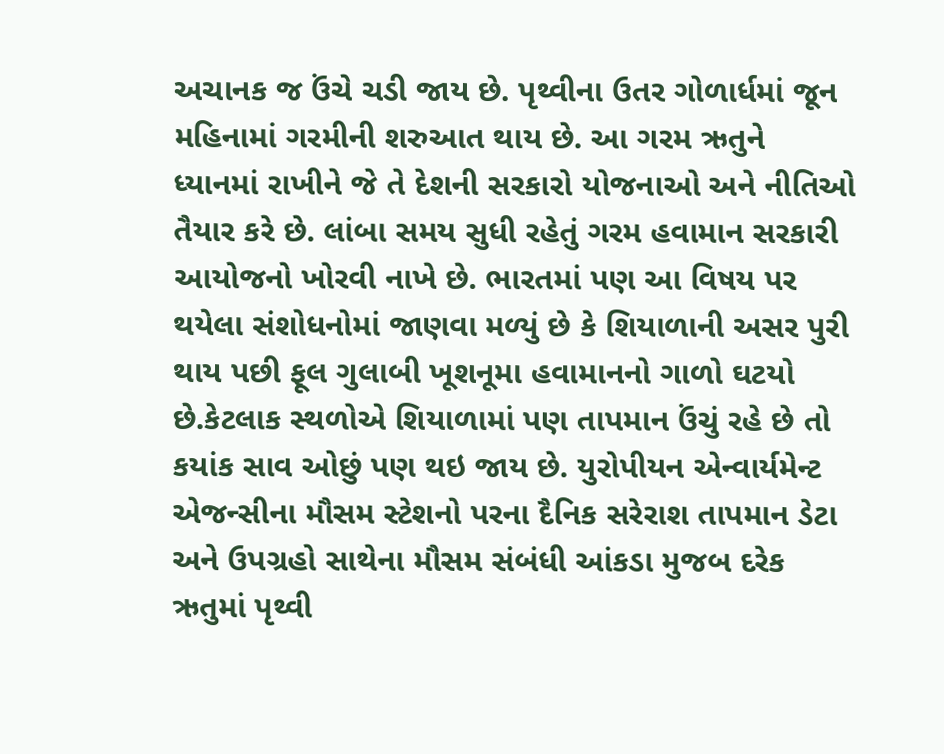અચાનક જ ઉંચે ચડી જાય છે. પૃથ્વીના ઉતર ગોળાર્ધમાં જૂન મહિનામાં ગરમીની શરુઆત થાય છે. આ ગરમ ઋતુને ધ્યાનમાં રાખીને જે તે દેશની સરકારો યોજનાઓ અને નીતિઓ તૈયાર કરે છે. લાંબા સમય સુધી રહેતું ગરમ હવામાન સરકારી આયોજનો ખોરવી નાખે છે. ભારતમાં પણ આ વિષય પર થયેલા સંશોધનોમાં જાણવા મળ્યું છે કે શિયાળાની અસર પુરી થાય પછી ફૂલ ગુલાબી ખૂશનૂમા હવામાનનો ગાળો ઘટયો છે.કેટલાક સ્થળોએ શિયાળામાં પણ તાપમાન ઉંચું રહે છે તો કયાંક સાવ ઓછું પણ થઇ જાય છે. યુરોપીયન એન્વાર્યમેન્ટ એજન્સીના મૌસમ સ્ટેશનો પરના દૈનિક સરેરાશ તાપમાન ડેટા અને ઉપગ્રહો સાથેના મૌસમ સંબંધી આંકડા મુજબ દરેક ઋતુમાં પૃથ્વી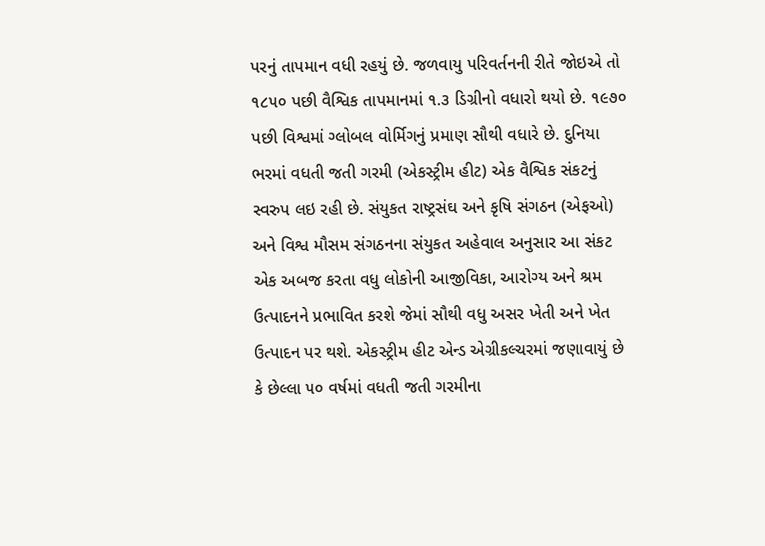પરનું તાપમાન વધી રહયું છે. જળવાયુ પરિવર્તનની રીતે જોઇએ તો ૧૮૫૦ પછી વૈશ્વિક તાપમાનમાં ૧.૩ ડિગ્રીનો વધારો થયો છે. ૧૯૭૦ પછી વિશ્વમાં ગ્લોબલ વોર્મિગનું પ્રમાણ સૌથી વધારે છે. દુનિયા ભરમાં વધતી જતી ગરમી (એકસ્ટ્રીમ હીટ) એક વૈશ્વિક સંકટનું સ્વરુપ લઇ રહી છે. સંયુકત રાષ્ટ્રસંઘ અને કૃષિ સંગઠન (એફઓ) અને વિશ્વ મૌસમ સંગઠનના સંયુકત અહેવાલ અનુસાર આ સંકટ એક અબજ કરતા વધુ લોકોની આજીવિકા, આરોગ્ય અને શ્રમ ઉત્પાદનને પ્રભાવિત કરશે જેમાં સૌથી વધુ અસર ખેતી અને ખેત ઉત્પાદન પર થશે. એકસ્ટ્રીમ હીટ એન્ડ એગ્રીકલ્ચરમાં જણાવાયું છે કે છેલ્લા ૫૦ વર્ષમાં વધતી જતી ગરમીના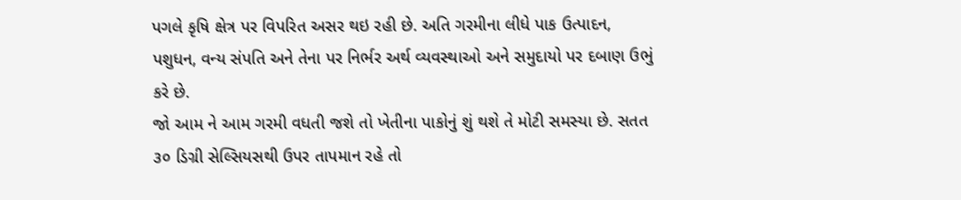પગલે કૃષિ ક્ષેત્ર પર વિપરિત અસર થઇ રહી છે. અતિ ગરમીના લીધે પાક ઉત્પાદન, પશુધન, વન્ય સંપતિ અને તેના પર નિર્ભર અર્થ વ્યવસ્થાઓ અને સમુદાયો પર દબાણ ઉભું કરે છે.
જો આમ ને આમ ગરમી વધતી જશે તો ખેતીના પાકોનું શું થશે તે મોટી સમસ્યા છે. સતત ૩૦ ડિગ્રી સેલ્સિયસથી ઉપર તાપમાન રહે તો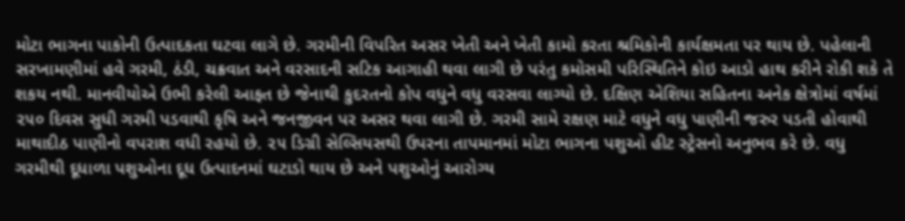મોટા ભાગના પાકોની ઉત્પાદકતા ઘટવા લાગે છે. ગરમીની વિપરિત અસર ખેતી અને ખેતી કામો કરતા શ્રમિકોની કાર્યક્ષમતા પર થાય છે. પહેલાની સરખામણીમાં હવે ગરમી, ઠંડી, ચક્રવાત અને વરસાદની સટિક આગાહી થવા લાગી છે પરંતુ કમોસમી પરિસ્થિતિને કોઇ આડો હાથ કરીને રોકી શકે તે શકય નથી. માનવીયોએ ઉભી કરેલી આફત છે જેનાથી કુદરતનો કોપ વધુને વધુ વરસવા લાગ્યો છે. દક્ષિણ એશિયા સહિતના અનેક ક્ષેત્રોમાં વર્ષમાં ૨૫૦ દિવસ સુધી ગરમી પડવાથી કૃષિ અને જનજીવન પર અસર થવા લાગી છે. ગરમી સામે રક્ષણ માટે વધુને વધુ પાણીની જરુર પડતી હોવાથી માથાદીઠ પાણીનો વપરાશ વધી રહયો છે. ૨૫ ડિગ્રી સેલ્સિયસથી ઉપરના તાપમાનમાં મોટા ભાગના પશુઓ હીટ સ્ટ્રેસનો અનુભવ કરે છે. વધુ ગરમીથી દૂધાળા પશુઓના દૂધ ઉત્પાદનમાં ઘટાડો થાય છે અને પશુઓનું આરોગ્ય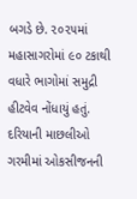બગડે છે. ૨૦૨૫માં મહાસાગરોમાં ૯૦ ટકાથી વધારે ભાગોમાં સમુદ્રી હીટવેવ નોંધાયું હતું. દરિયાની માછલીઓ ગરમીમાં ઓકસીજનની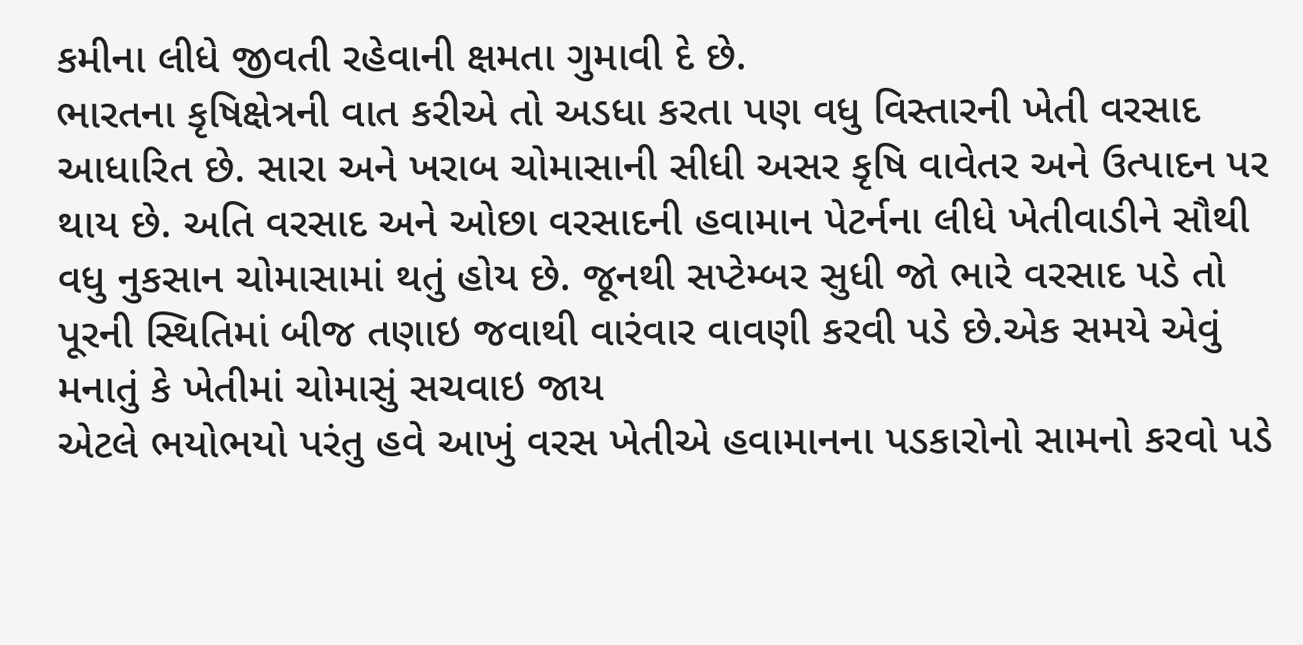કમીના લીધે જીવતી રહેવાની ક્ષમતા ગુમાવી દે છે.
ભારતના કૃષિક્ષેત્રની વાત કરીએ તો અડધા કરતા પણ વધુ વિસ્તારની ખેતી વરસાદ આધારિત છે. સારા અને ખરાબ ચોમાસાની સીધી અસર કૃષિ વાવેતર અને ઉત્પાદન પર થાય છે. અતિ વરસાદ અને ઓછા વરસાદની હવામાન પેટર્નના લીધે ખેતીવાડીને સૌથી વધુ નુકસાન ચોમાસામાં થતું હોય છે. જૂનથી સપ્ટેમ્બર સુધી જો ભારે વરસાદ પડે તો પૂરની સ્થિતિમાં બીજ તણાઇ જવાથી વારંવાર વાવણી કરવી પડે છે.એક સમયે એવું મનાતું કે ખેતીમાં ચોમાસું સચવાઇ જાય
એટલે ભયોભયો પરંતુ હવે આખું વરસ ખેતીએ હવામાનના પડકારોનો સામનો કરવો પડે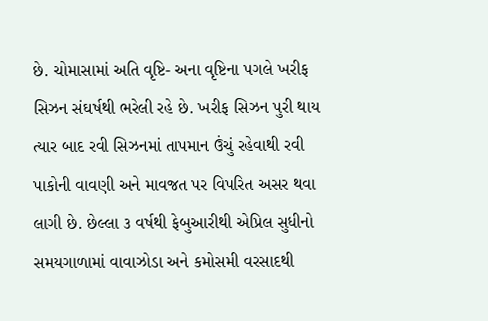છે. ચોમાસામાં અતિ વૃષ્ટિ- અના વૃષ્ટિના પગલે ખરીફ સિઝન સંઘર્ષથી ભરેલી રહે છે. ખરીફ સિઝન પુરી થાય ત્યાર બાદ રવી સિઝનમાં તાપમાન ઉંચું રહેવાથી રવી પાકોની વાવણી અને માવજત પર વિપરિત અસર થવા લાગી છે. છેલ્લા ૩ વર્ષથી ફેબુઆરીથી એપ્રિલ સુધીનો સમયગાળામાં વાવાઝોડા અને કમોસમી વરસાદથી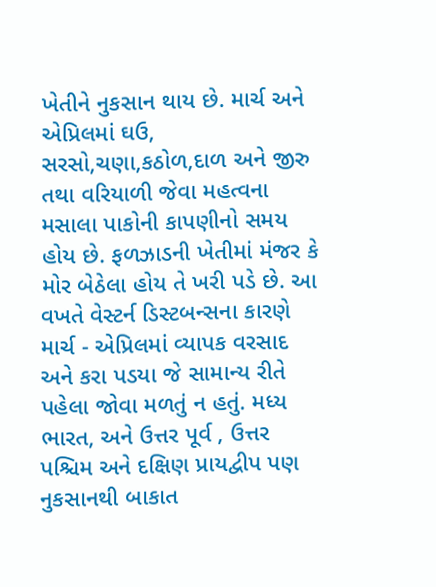ખેતીને નુકસાન થાય છે. માર્ચ અને એપ્રિલમાં ઘઉ, સરસો,ચણા,કઠોળ,દાળ અને જીરુ તથા વરિયાળી જેવા મહત્વના મસાલા પાકોની કાપણીનો સમય હોય છે. ફળઝાડની ખેતીમાં મંજર કે મોર બેઠેલા હોય તે ખરી પડે છે. આ વખતે વેસ્ટર્ન ડિસ્ટબન્સના કારણે માર્ચ - એપ્રિલમાં વ્યાપક વરસાદ અને કરા પડયા જે સામાન્ય રીતે પહેલા જોવા મળતું ન હતું. મધ્ય ભારત, અને ઉત્તર પૂર્વ , ઉત્તર પશ્ચિમ અને દક્ષિણ પ્રાયદ્વીપ પણ નુકસાનથી બાકાત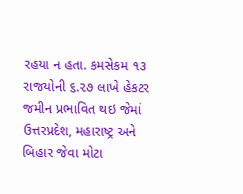રહયા ન હતા. કમસેકમ ૧૩ રાજયોની ૬.૨૭ લાખે હેકટર જમીન પ્રભાવિત થઇ જેમાં ઉત્તરપ્રદેશ, મહારાષ્ટ્ર અને બિહાર જેવા મોટા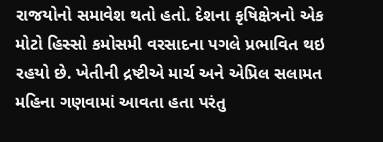રાજયોનો સમાવેશ થતો હતો. દેશના કૃષિક્ષેત્રનો એક મોટો હિસ્સો કમોસમી વરસાદના પગલે પ્રભાવિત થઇ રહયો છે. ખેતીની દ્રષ્ટીએ માર્ચ અને એપ્રિલ સલામત મહિના ગણવામાં આવતા હતા પરંતુ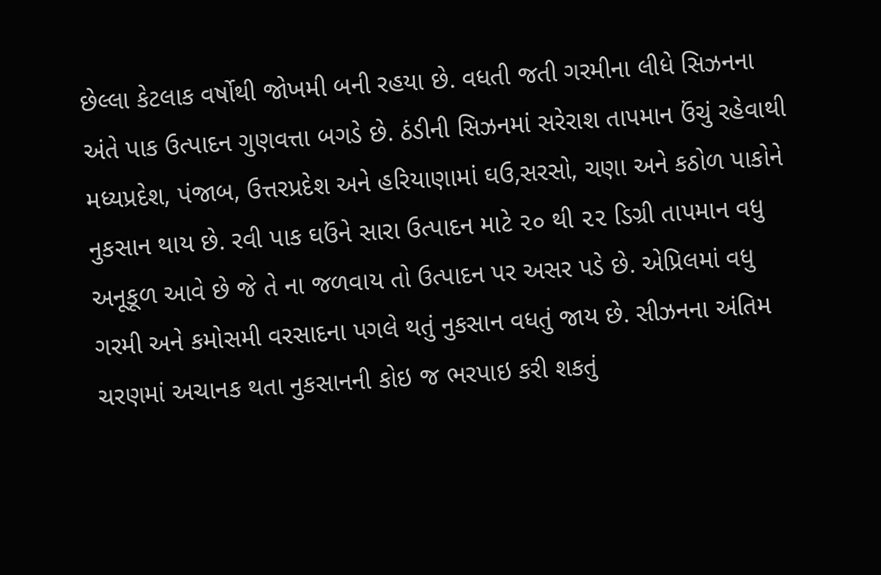છેલ્લા કેટલાક વર્ષોથી જોખમી બની રહયા છે. વધતી જતી ગરમીના લીધે સિઝનના અંતે પાક ઉત્પાદન ગુણવત્તા બગડે છે. ઠંડીની સિઝનમાં સરેરાશ તાપમાન ઉંચું રહેવાથી મધ્યપ્રદેશ, પંજાબ, ઉત્તરપ્રદેશ અને હરિયાણામાં ઘઉ,સરસો, ચણા અને કઠોળ પાકોને નુકસાન થાય છે. રવી પાક ઘઉંને સારા ઉત્પાદન માટે ૨૦ થી ૨૨ ડિગ્રી તાપમાન વધુ અનૂકૂળ આવે છે જે તે ના જળવાય તો ઉત્પાદન પર અસર પડે છે. એપ્રિલમાં વધુ ગરમી અને કમોસમી વરસાદના પગલે થતું નુકસાન વધતું જાય છે. સીઝનના અંતિમ ચરણમાં અચાનક થતા નુકસાનની કોઇ જ ભરપાઇ કરી શકતું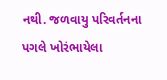નથી. જળવાયુ પરિવર્તનના પગલે ખોરંભાયેલા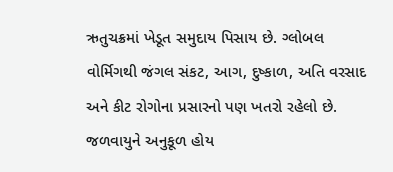ઋતુચક્રમાં ખેડૂત સમુદાય પિસાય છે. ગ્લોબલ વોર્મિગથી જંગલ સંકટ, આગ, દુષ્કાળ, અતિ વરસાદ અને કીટ રોગોના પ્રસારનો પણ ખતરો રહેલો છે. જળવાયુને અનુકૂળ હોય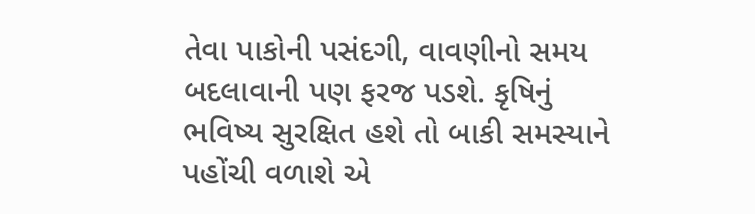તેવા પાકોની પસંદગી, વાવણીનો સમય બદલાવાની પણ ફરજ પડશે. કૃષિનું ભવિષ્ય સુરક્ષિત હશે તો બાકી સમસ્યાને પહોંચી વળાશે એ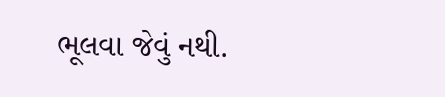ભૂલવા જેવું નથી.